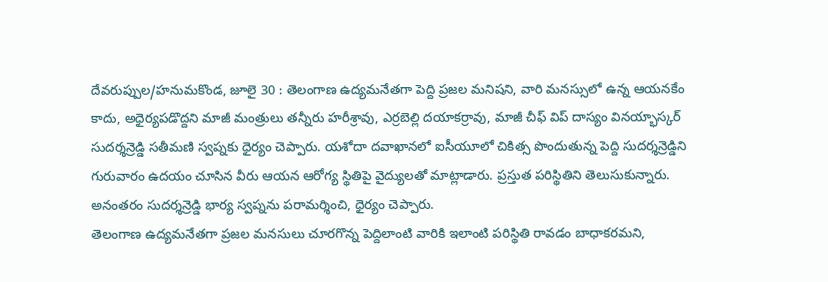దేవరుప్పుల/హనుమకొండ, జూలై 30 : తెలంగాణ ఉద్యమనేతగా పెద్ది ప్రజల మనిషని, వారి మనస్సులో ఉన్న ఆయనకేం కాదు, అధైర్యపడొద్దని మాజీ మంత్రులు తన్నీరు హరీశ్రావు, ఎర్రబెల్లి దయాకర్రావు, మాజీ చీఫ్ విప్ దాస్యం వినయ్భాస్కర్ సుదర్శన్రెడ్డి సతీమణి స్వప్నకు ధైర్యం చెప్పారు. యశోదా దవాఖానలో ఐసీయూలో చికిత్స పొందుతున్న పెద్ది సుదర్శన్రెడ్డిని గురువారం ఉదయం చూసిన వీరు ఆయన ఆరోగ్య స్థితిపై వైద్యులతో మాట్లాడారు. ప్రస్తుత పరిస్థితిని తెలుసుకున్నారు. అనంతరం సుదర్శన్రెడ్డి భార్య స్వప్నను పరామర్శించి, ధైర్యం చెప్పారు.
తెలంగాణ ఉద్యమనేతగా ప్రజల మనసులు చూరగొన్న పెద్దిలాంటి వారికి ఇలాంటి పరిస్థితి రావడం బాధాకరమని,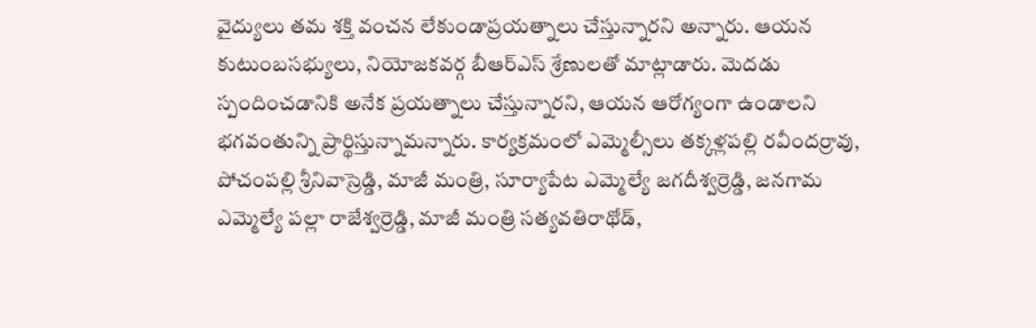వైద్యులు తమ శక్తి వంచన లేకుండాప్రయత్నాలు చేస్తున్నారని అన్నారు. ఆయన కుటుంబసభ్యులు, నియోజకవర్గ బీఆర్ఎస్ శ్రేణులతో మాట్లాడారు. మెదడు స్పందించడానికి అనేక ప్రయత్నాలు చేస్తున్నారని, ఆయన ఆరోగ్యంగా ఉండాలని భగవంతున్ని ప్రార్థిస్తున్నామన్నారు. కార్యక్రమంలో ఎమ్మెల్సీలు తక్కళ్లపల్లి రవీందర్రావు, పోచంపల్లి శ్రీనివాస్రెడ్డి, మాజీ మంత్రి, సూర్యాపేట ఎమ్మెల్యే జగదీశ్వర్రెడ్డి, జనగామ ఎమ్మెల్యే పల్లా రాజేశ్వర్రెడ్డి, మాజీ మంత్రి సత్యవతిరాథోడ్,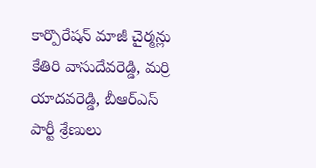కార్పొరేషన్ మాజీ చైర్మన్లు కేతిరి వాసుదేవరెడ్డి, మర్రి యాదవరెడ్డి, బీఆర్ఎస్ పార్టీ శ్రేణులు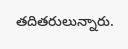తదితరులున్నారు.